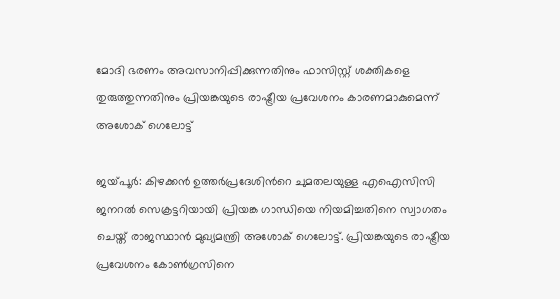മോദി ഭരണം അവസാനിപ്പിക്കുന്നതിനും ഫാസിസ്റ്റ് ശക്തികളെ തുരുത്തുന്നതിനും പ്രിയങ്കയുടെ രാഷ്ട്രീയ പ്രവേശനം കാരണമാകുമെന്ന് അശോക് ഗെലോട്ട്

ജയ്‍പൂര്‍: കിഴക്കന്‍ ഉത്തര്‍പ്രദേശിന്‍റെ ചുമതലയുള്ള എഐസിസി ജനറല്‍ സെക്രട്ടറിയായി പ്രിയങ്ക ഗാന്ധിയെ നിയമിച്ചതിനെ സ്വാഗതം ചെയ്ത് രാജസ്ഥാന്‍ മുഖ്യമന്ത്രി അശോക് ഗെലോട്ട്. പ്രിയങ്കയുടെ രാഷ്ട്രീയ പ്രവേശനം കോണ്‍ഗ്രസിനെ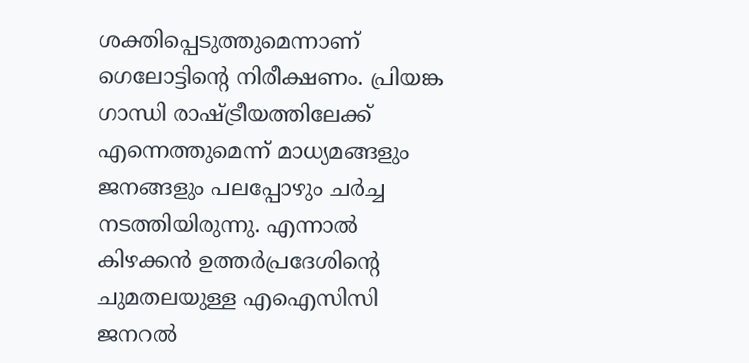ശക്തിപ്പെടുത്തുമെന്നാണ് ഗെലോട്ടിന്‍റെ നിരീക്ഷണം. പ്രിയങ്ക ഗാന്ധി രാഷ്ട്രീയത്തിലേക്ക് എന്നെത്തുമെന്ന് മാധ്യമങ്ങളും ജനങ്ങളും പലപ്പോഴും ചര്‍ച്ച നടത്തിയിരുന്നു. എന്നാല്‍ കിഴക്കന്‍ ഉത്തര്‍പ്രദേശിന്‍റെ ചുമതലയുള്ള എഐസിസി ജനറല്‍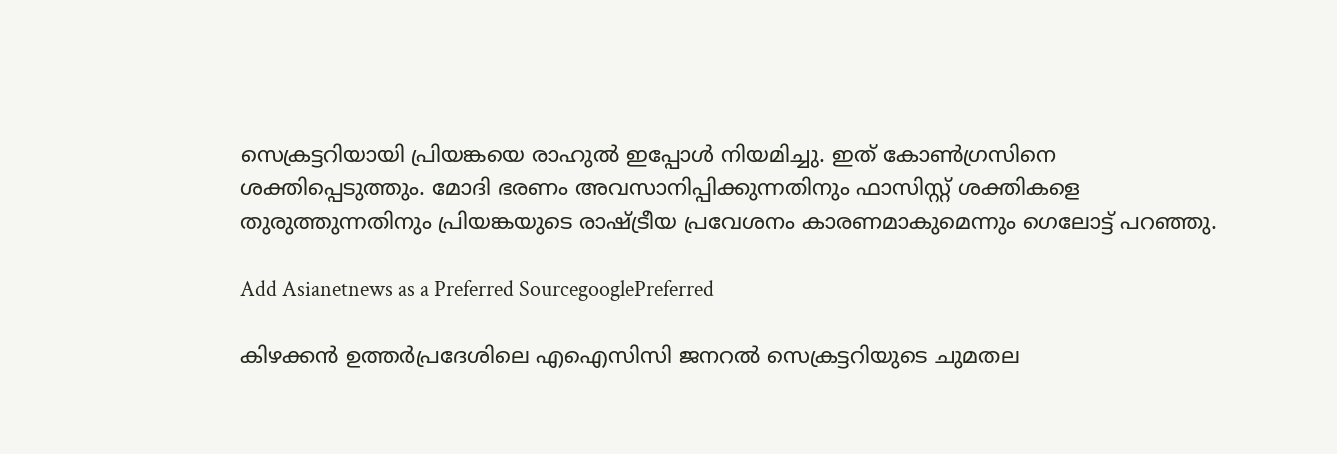സെക്രട്ടറിയായി പ്രിയങ്കയെ രാഹുല്‍ ഇപ്പോള്‍ നിയമിച്ചു. ഇത് കോണ്‍ഗ്രസിനെ ശക്തിപ്പെടുത്തും. മോദി ഭരണം അവസാനിപ്പിക്കുന്നതിനും ഫാസിസ്റ്റ് ശക്തികളെ തുരുത്തുന്നതിനും പ്രിയങ്കയുടെ രാഷ്ട്രീയ പ്രവേശനം കാരണമാകുമെന്നും ഗെലോട്ട് പറഞ്ഞു.

Add Asianetnews as a Preferred SourcegooglePreferred

കിഴക്കൻ ഉത്തർപ്രദേശിലെ എഐസിസി ജനറൽ സെക്രട്ടറിയുടെ ചുമതല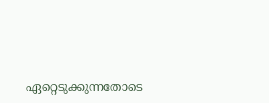ഏറ്റെടുക്കുന്നതോടെ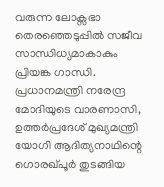വരുന്ന ലോക്സഭാ തെരഞ്ഞെടുപ്പില്‍ സജീവ സാന്ധിധ്യമാകാകും പ്രിയങ്ക ഗാന്ധി. പ്രധാനമന്ത്രി നരേന്ദ്ര മോദിയുടെ വാരണാസി, ഉത്തർപ്രദേശ് മുഖ്യമന്ത്രി യോഗി ആദിത്യനാഥിന്റെ ഗൊരഖ്പൂർ തുടങ്ങിയ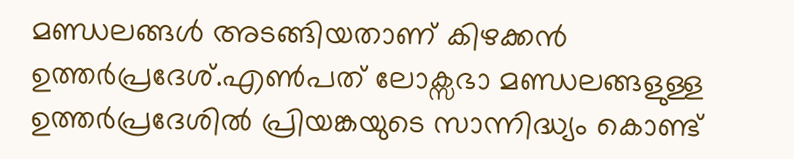മണ്ഡലങ്ങൾ അടങ്ങിയതാണ് കിഴക്കൻ ഉത്തർപ്രദേശ്.എൺപത് ലോക്സഭാ മണ്ഡലങ്ങളുള്ള ഉത്തർപ്രദേശിൽ പ്രിയങ്കയുടെ സാന്നിദ്ധ്യം കൊണ്ട്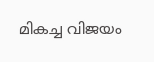മികച്ച വിജയം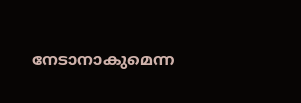നേടാനാകുമെന്ന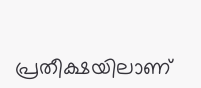പ്രതീക്ഷയിലാണ്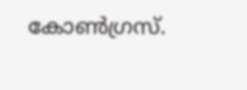കോൺഗ്രസ്.